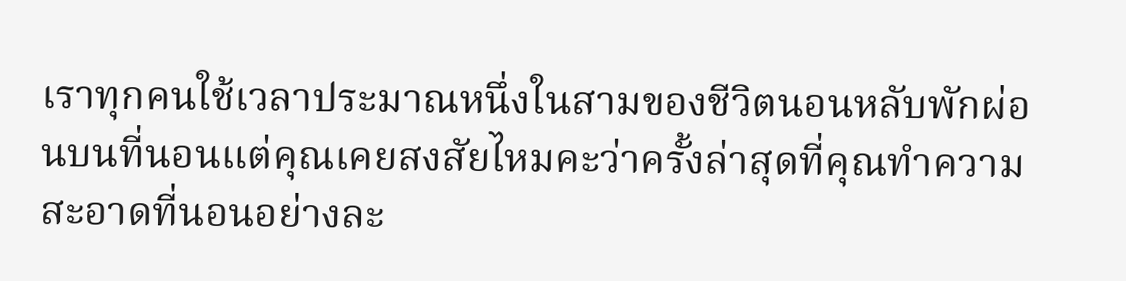เราทุกคนใช้เวลาประมาณหนึ่งในสามของชีวิตนอนหลับพักผ่อนบนที่นอนแต่คุณเคยสงสัยไหมคะว่าครั้งล่าสุดที่คุณทำความสะอาดที่นอนอย่างละ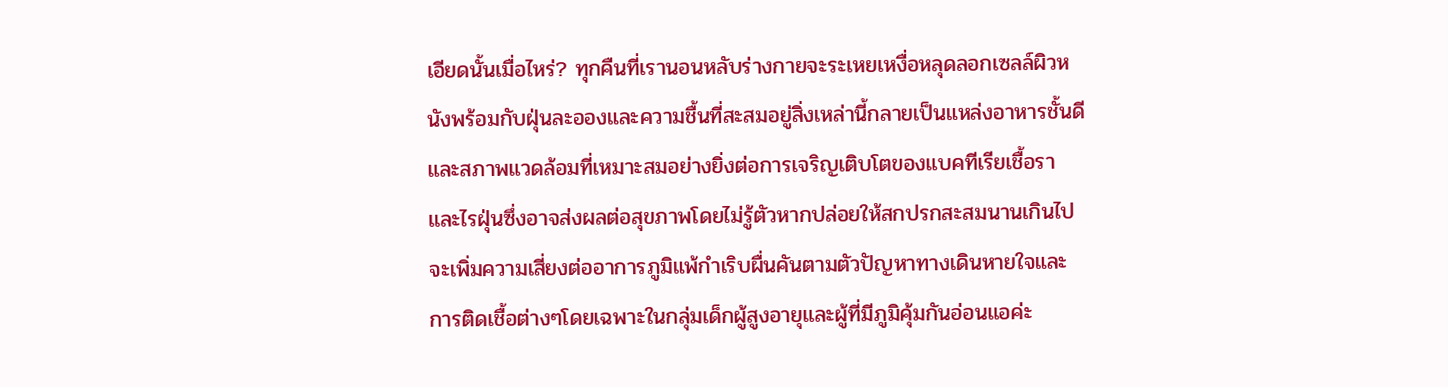เอียดนั้นเมื่อไหร่? ทุกคืนที่เรานอนหลับร่างกายจะระเหยเหงื่อหลุดลอกเซลล์ผิวหนังพร้อมกับฝุ่นละอองและความชื้นที่สะสมอยู่สิ่งเหล่านี้กลายเป็นแหล่งอาหารชั้นดีและสภาพแวดล้อมที่เหมาะสมอย่างยิ่งต่อการเจริญเติบโตของแบคทีเรียเชื้อราและไรฝุ่นซึ่งอาจส่งผลต่อสุขภาพโดยไม่รู้ตัวหากปล่อยให้สกปรกสะสมนานเกินไปจะเพิ่มความเสี่ยงต่ออาการภูมิแพ้กำเริบผื่นคันตามตัวปัญหาทางเดินหายใจและการติดเชื้อต่างๆโดยเฉพาะในกลุ่มเด็กผู้สูงอายุและผู้ที่มีภูมิคุ้มกันอ่อนแอค่ะ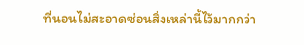ที่นอนไม่สะอาดซ่อนสิ่งเหล่านี้ไว้มากกว่า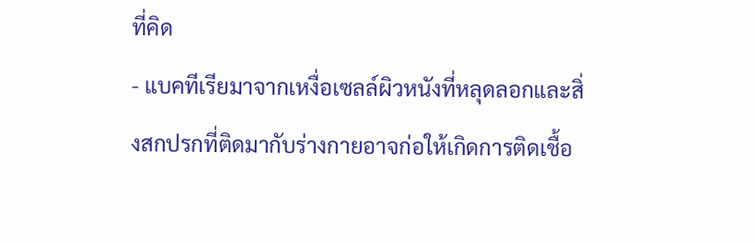ที่คิด
- แบคทีเรียมาจากเหงื่อเซลล์ผิวหนังที่หลุดลอกและสิ่งสกปรกที่ติดมากับร่างกายอาจก่อให้เกิดการติดเชื้อ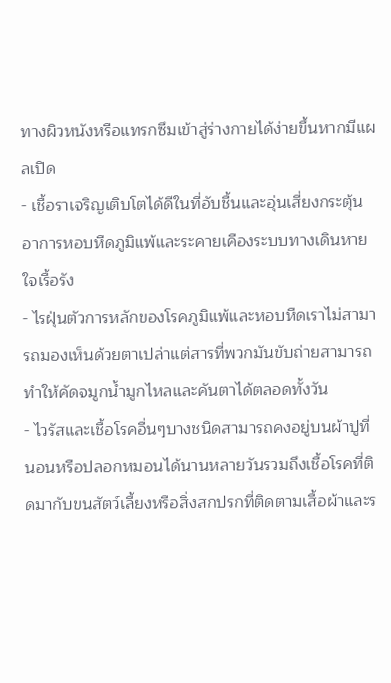ทางผิวหนังหรือแทรกซึมเข้าสู่ร่างกายได้ง่ายขึ้นหากมีแผลเปิด
- เชื้อราเจริญเติบโตได้ดีในที่อับชื้นและอุ่นเสี่ยงกระตุ้นอาการหอบหืดภูมิแพ้และระคายเคืองระบบทางเดินหายใจเรื้อรัง
- ไรฝุ่นตัวการหลักของโรคภูมิแพ้และหอบหืดเราไม่สามารถมองเห็นด้วยตาเปล่าแต่สารที่พวกมันขับถ่ายสามารถทำให้คัดจมูกน้ำมูกไหลและคันตาได้ตลอดทั้งวัน
- ไวรัสและเชื้อโรคอื่นๆบางชนิดสามารถคงอยู่บนผ้าปูที่นอนหรือปลอกหมอนได้นานหลายวันรวมถึงเชื้อโรคที่ติดมากับขนสัตว์เลี้ยงหรือสิ่งสกปรกที่ติดตามเสื้อผ้าและร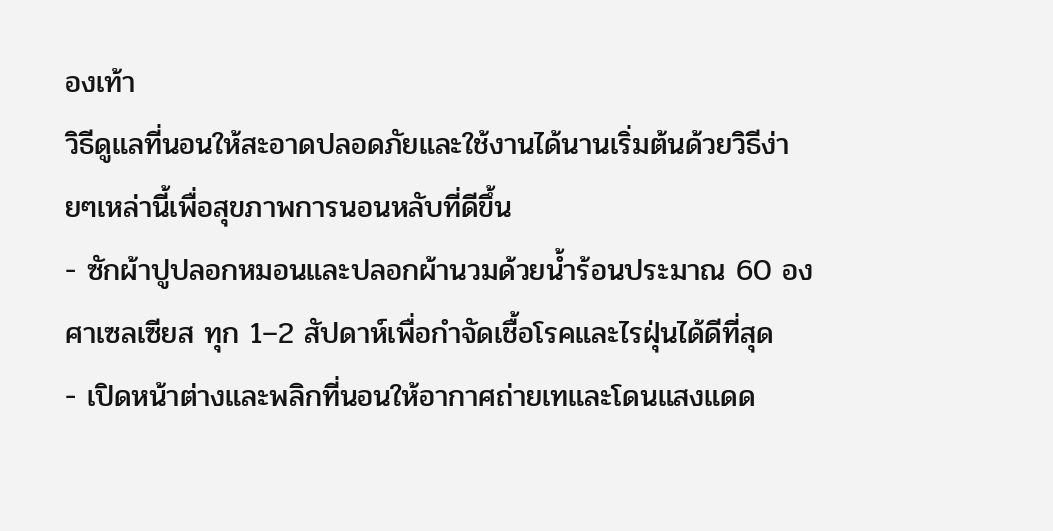องเท้า
วิธีดูแลที่นอนให้สะอาดปลอดภัยและใช้งานได้นานเริ่มต้นด้วยวิธีง่ายๆเหล่านี้เพื่อสุขภาพการนอนหลับที่ดีขึ้น
- ซักผ้าปูปลอกหมอนและปลอกผ้านวมด้วยน้ำร้อนประมาณ 60 องศาเซลเซียส ทุก 1–2 สัปดาห์เพื่อกำจัดเชื้อโรคและไรฝุ่นได้ดีที่สุด
- เปิดหน้าต่างและพลิกที่นอนให้อากาศถ่ายเทและโดนแสงแดด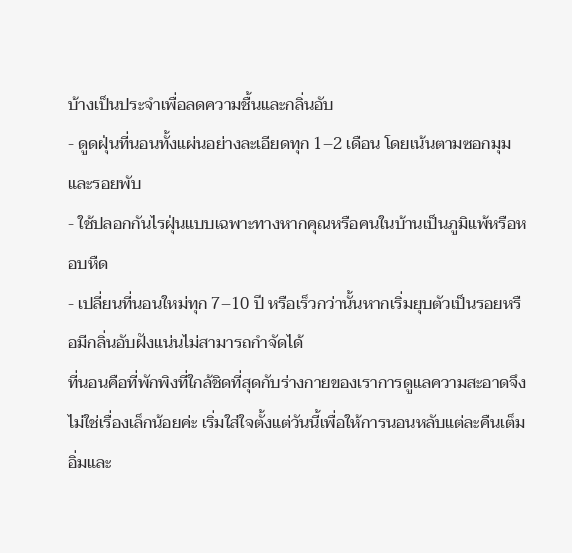บ้างเป็นประจำเพื่อลดความชื้นและกลิ่นอับ
- ดูดฝุ่นที่นอนทั้งแผ่นอย่างละเอียดทุก 1–2 เดือน โดยเน้นตามซอกมุมและรอยพับ
- ใช้ปลอกกันไรฝุ่นแบบเฉพาะทางหากคุณหรือคนในบ้านเป็นภูมิแพ้หรือหอบหืด
- เปลี่ยนที่นอนใหม่ทุก 7–10 ปี หรือเร็วกว่านั้นหากเริ่มยุบตัวเป็นรอยหรือมีกลิ่นอับฝังแน่นไม่สามารถกำจัดได้
ที่นอนคือที่พักพิงที่ใกล้ชิดที่สุดกับร่างกายของเราการดูแลความสะอาดจึงไม่ใช่เรื่องเล็กน้อยค่ะ เริ่มใส่ใจตั้งแต่วันนี้เพื่อให้การนอนหลับแต่ละคืนเต็มอิ่มและ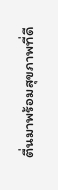ตื่นมาพร้อมสุขภาพที่ดี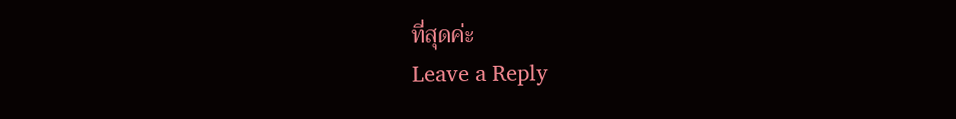ที่สุดค่ะ
Leave a Reply